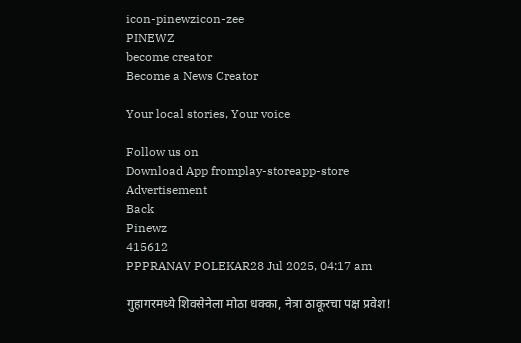icon-pinewzicon-zee
PINEWZ
become creator
Become a News Creator

Your local stories, Your voice

Follow us on
Download App fromplay-storeapp-store
Advertisement
Back
Pinewz
415612
PPPRANAV POLEKAR28 Jul 2025, 04:17 am

गुहागरमध्ये शिवसेनेला मोठा धक्का, नेत्रा ठाकूरचा पक्ष प्रवेश!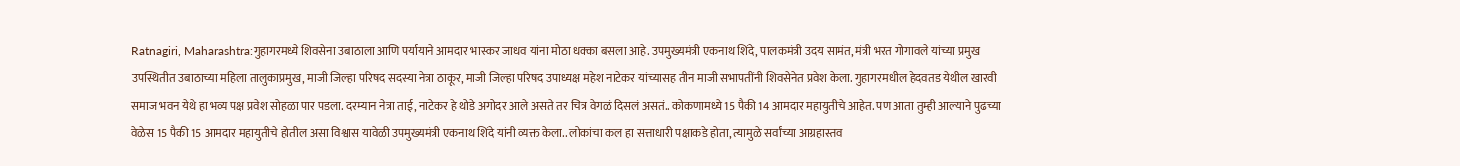Ratnagiri, Maharashtra:गुहागरमध्ये शिवसेना उबाठाला आणि पर्यायाने आमदार भास्कर जाधव यांना मोठा धक्का बसला आहे. उपमुख्यमंत्री एकनाथ शिंदे, पालकमंत्री उदय सामंत, मंत्री भरत गोगावले यांच्या प्रमुख उपस्थितीत उबाठाच्या महिला तालुकाप्रमुख, माजी जिल्हा परिषद सदस्या नेत्रा ठाकूर, माजी जिल्हा परिषद उपाध्यक्ष महेश नाटेकर यांच्यासह तीन माजी सभापतींनी शिवसेनेत प्रवेश केला. गुहागरमधील हेदवतड येथील खारवी समाज भवन येथे हा भव्य पक्ष प्रवेश सोहळा पार पडला. दरम्यान नेत्रा ताई, नाटेकर हे थोडे अगोदर आले असते तर चित्र वेगळं दिसलं असतं.. कोकणामध्ये 15 पैकी 14 आमदार महायुतीचे आहेत. पण आता तुम्ही आल्याने पुढच्या वेळेस 15 पैकी 15 आमदार महायुतीचे होतील असा विश्वास यावेळी उपमुख्यमंत्री एकनाथ शिंदे यांनी व्यक्त केला.. लोकांचा कल हा सत्ताधारी पक्षाकडे होता, त्यामुळे सर्वांच्या आग्रहास्तव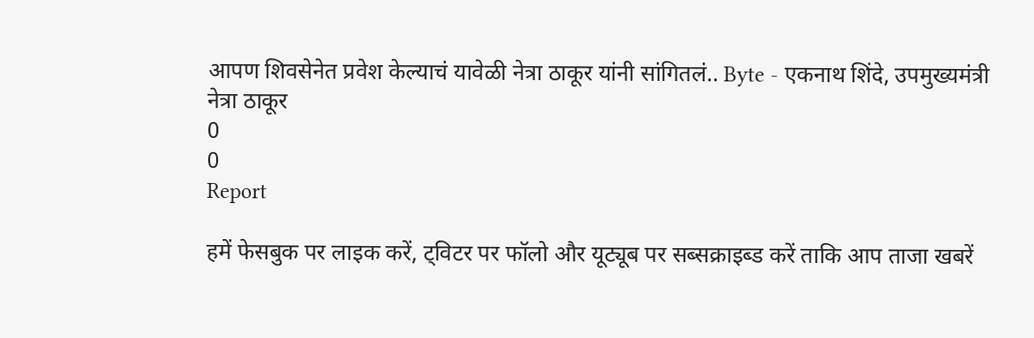आपण शिवसेनेत प्रवेश केल्याचं यावेळी नेत्रा ठाकूर यांनी सांगितलं.. Byte - एकनाथ शिंदे, उपमुख्यमंत्री नेत्रा ठाकूर
0
0
Report

हमें फेसबुक पर लाइक करें, ट्विटर पर फॉलो और यूट्यूब पर सब्सक्राइब्ड करें ताकि आप ताजा खबरें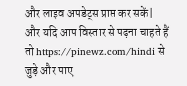और लाइव अपडेट्स प्राप्त कर सकें| और यदि आप विस्तार से पढ़ना चाहते हैं तो https://pinewz.com/hindi से जुड़े और पाए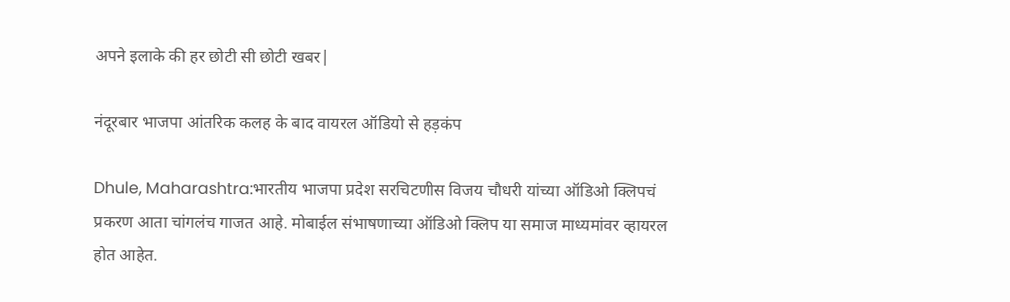अपने इलाके की हर छोटी सी छोटी खबर|

नंदूरबार भाजपा आंतरिक कलह के बाद वायरल ऑडियो से हड़कंप

Dhule, Maharashtra:भारतीय भाजपा प्रदेश सरचिटणीस विजय चौधरी यांच्या ऑडिओ क्लिपचं प्रकरण आता चांगलंच गाजत आहे. मोबाईल संभाषणाच्या ऑडिओ क्लिप या समाज माध्यमांवर व्हायरल होत आहेत.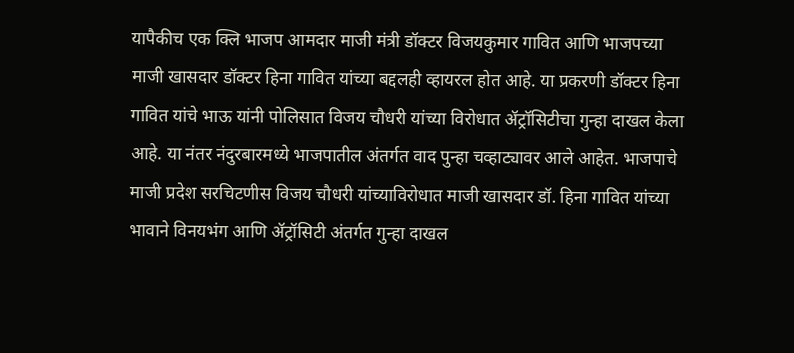यापैकीच एक क्लि भाजप आमदार माजी मंत्री डॉक्टर विजयकुमार गावित आणि भाजपच्या माजी खासदार डॉक्टर हिना गावित यांच्या बद्दलही व्हायरल होत आहे. या प्रकरणी डॉक्टर हिना गावित यांचे भाऊ यांनी पोलिसात विजय चौधरी यांच्या विरोधात ॲट्रॉसिटीचा गुन्हा दाखल केला आहे. या नंतर नंदुरबारमध्ये भाजपातील अंतर्गत वाद पुन्हा चव्हाट्यावर आले आहेत. भाजपाचे माजी प्रदेश सरचिटणीस विजय चौधरी यांच्याविरोधात माजी खासदार डॉ. हिना गावित यांच्या भावाने विनयभंग आणि ॲट्रॉसिटी अंतर्गत गुन्हा दाखल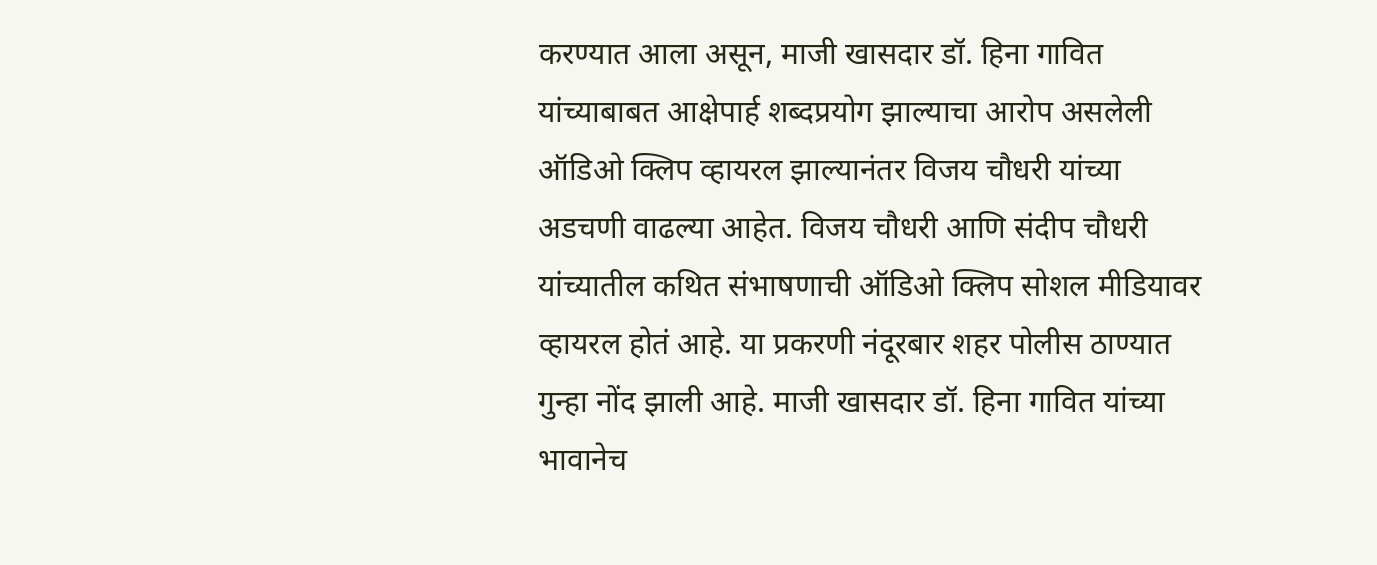करण्यात आला असून, माजी खासदार डॉ. हिना गावित यांच्याबाबत आक्षेपार्ह शब्दप्रयोग झाल्याचा आरोप असलेली ऑडिओ क्लिप व्हायरल झाल्यानंतर विजय चौधरी यांच्या अडचणी वाढल्या आहेत. विजय चौधरी आणि संदीप चौधरी यांच्यातील कथित संभाषणाची ऑडिओ क्लिप सोशल मीडियावर व्हायरल होतं आहे. या प्रकरणी नंदूरबार शहर पोलीस ठाण्यात गुन्हा नोंद झाली आहे. माजी खासदार डॉ. हिना गावित यांच्या भावानेच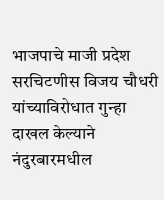भाजपाचे माजी प्रदेश सरचिटणीस विजय चौधरी यांच्याविरोधात गुन्हा दाखल केल्याने नंदुरबारमधील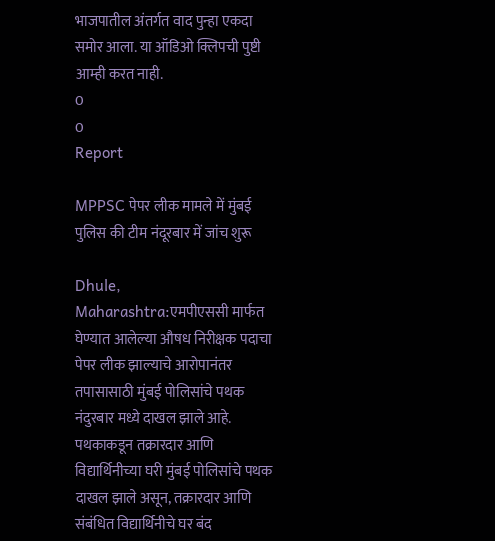भाजपातील अंतर्गत वाद पुन्हा एकदा समोर आला. या ऑडिओ क्लिपची पुष्टी आम्ही करत नाही.
0
0
Report

MPPSC पेपर लीक मामले में मुंबई पुलिस की टीम नंदूरबार में जांच शुरू

Dhule, Maharashtra:एमपीएससी मार्फत घेण्यात आलेल्या औषध निरीक्षक पदाचा पेपर लीक झाल्याचे आरोपानंतर तपासासाठी मुंबई पोलिसांचे पथक नंदुरबार मध्ये दाखल झाले आहे. पथकाकडून तक्रारदार आणि विद्यार्थिनीच्या घरी मुंबई पोलिसांचे पथक दाखल झाले असून, तक्रारदार आणि संबंधित विद्यार्थिनीचे घर बंद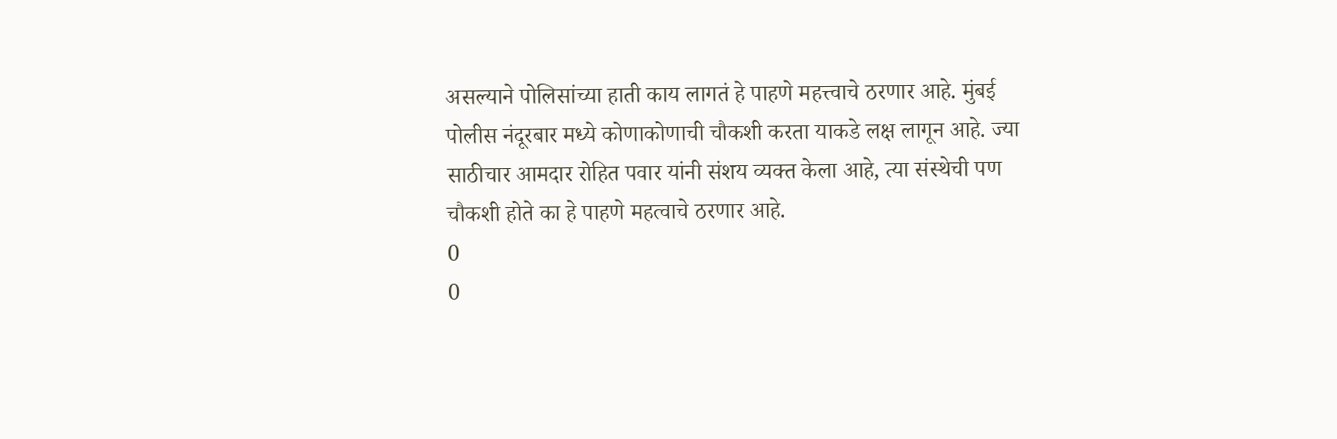असल्याने पोलिसांच्या हाती काय लागतं हे पाहणे महत्त्वाचे ठरणार आहे. मुंबई पोलीस नंदूरबार मध्ये कोणाकोणाची चौकशी करता याकडे लक्ष लागून आहे. ज्या साठीचार आमदार रोहित पवार यांनी संशय व्यक्त केला आहे, त्या संस्थेची पण चौकशी होते का हे पाहणे महत्वाचे ठरणार आहे.
0
0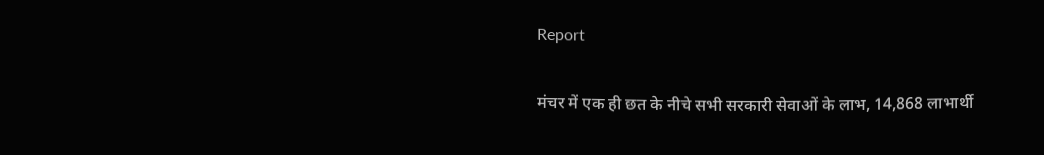Report

मंचर में एक ही छत के नीचे सभी सरकारी सेवाओं के लाभ, 14,868 लाभार्थी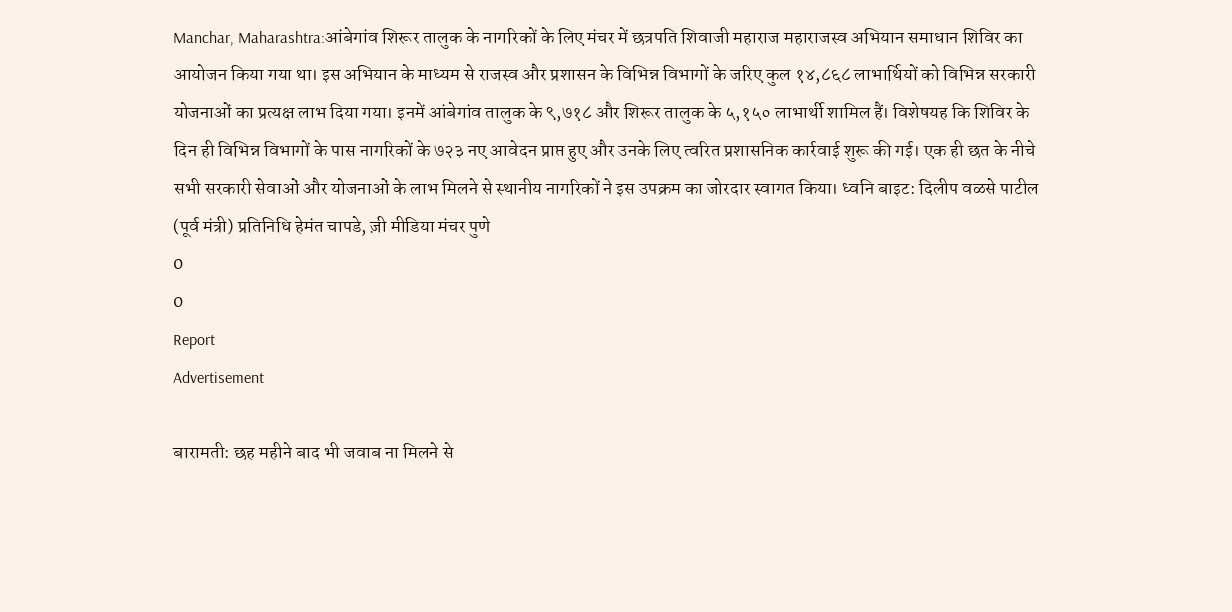Manchar, Maharashtra:आंबेगांव शिरूर तालुक के नागरिकों के लिए मंचर में छत्रपति शिवाजी महाराज महाराजस्व अभियान समाधान शिविर का आयोजन किया गया था। इस अभियान के माध्यम से राजस्व और प्रशासन के विभिन्न विभागों के जरिए कुल १४,८६८ लाभार्थियों को विभिन्न सरकारी योजनाओं का प्रत्यक्ष लाभ दिया गया। इनमें आंबेगांव तालुक के ९,७१८ और शिरूर तालुक के ५,१५० लाभार्थी शामिल हैं। विशेषयह कि शिविर के दिन ही विभिन्न विभागों के पास नागरिकों के ७२३ नए आवेदन प्राप्त हुए और उनके लिए त्वरित प्रशासनिक कार्रवाई शुरू की गई। एक ही छत के नीचे सभी सरकारी सेवाओं और योजनाओं के लाभ मिलने से स्थानीय नागरिकों ने इस उपक्रम का जोरदार स्वागत किया। ध्वनि बाइट: दिलीप वळसे पाटील (पूर्व मंत्री) प्रतिनिधि हेमंत चापडे, ज़ी मीडिया मंचर पुणे
0
0
Report
Advertisement

बारामती: छह महीने बाद भी जवाब ना मिलने से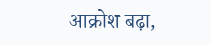आक्रोश बढ़ा,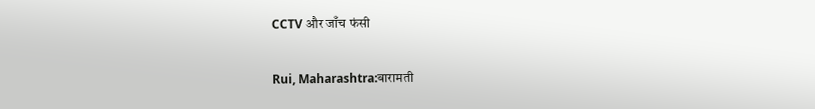CCTV और जाँच फंसी

Rui, Maharashtra:बारामती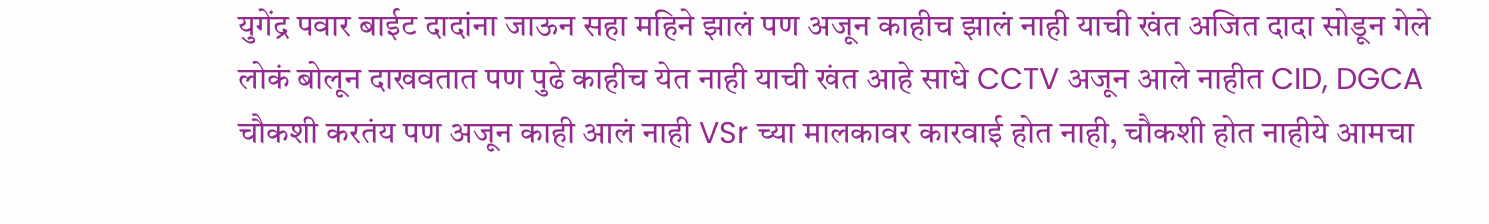युगेंद्र पवार बाईट दादांना जाऊन सहा महिने झालं पण अजून काहीच झालं नाही याची खंत अजित दादा सोडून गेले लोकं बोलून दाखवतात पण पुढे काहीच येत नाही याची खंत आहे साधे CCTV अजून आले नाहीत CID, DGCA चौकशी करतंय पण अजून काही आलं नाही VSr च्या मालकावर कारवाई होत नाही, चौकशी होत नाहीये आमचा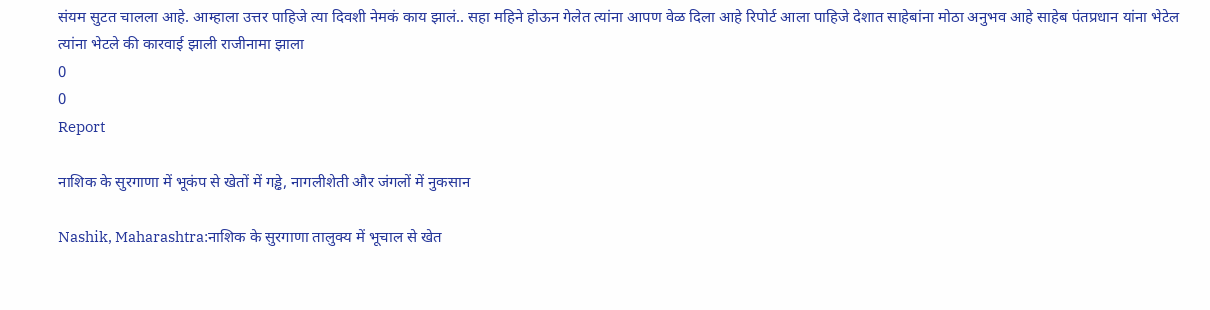संयम सुटत चालला आहे. आम्हाला उत्तर पाहिजे त्या दिवशी नेमकं काय झालं.. सहा महिने होऊन गेलेत त्यांना आपण वेळ दिला आहे रिपोर्ट आला पाहिजे देशात साहेबांना मोठा अनुभव आहे साहेब पंतप्रधान यांना भेटेल त्यांना भेटले की कारवाई झाली राजीनामा झाला
0
0
Report

नाशिक के सुरगाणा में भूकंप से खेतों में गड्ढे, नागलीशेती और जंगलों में नुकसान

Nashik, Maharashtra:नाशिक के सुरगाणा तालुक्‍य में भूचाल से खेत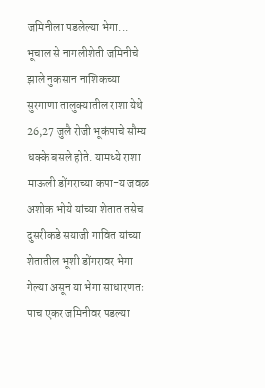जमिनीला पडलेल्या भेगा... भूचाल से नागलीशेती जमिनीचे झाले नुकसान नाशिकच्या सुरगाणा तालुक्यातील राशा येथे 26,27 जुलै रोजी भूकंपाचे सौम्य धक्के बसले होते. यामध्ये राशा माऊली डोंगराच्या कपा-य जवळ अशोक भोये यांच्या शेतात तसेच दुसरीकडे सयाजी गावित यांच्या शेतातील भूशी डोंगरावर भेगा गेल्या असून या भेगा साधारणतः पाच एकर जमिनीवर पडल्या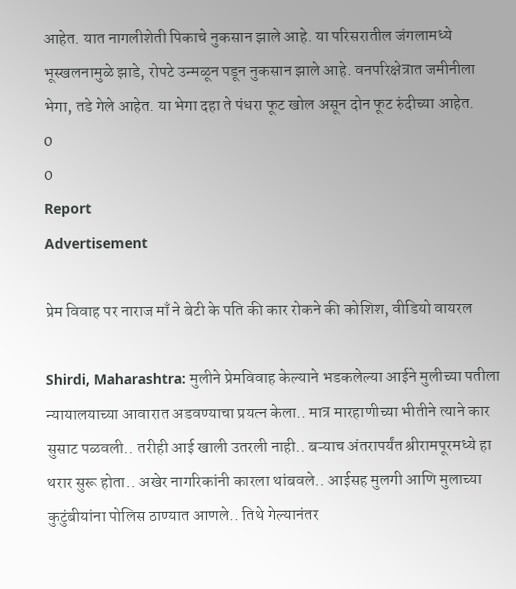आहेत. यात नागलीशेती पिकाचे नुकसान झाले आहे. या परिसरातील जंगलामध्ये भूस्खलनामुळे झाडे, रोपटे उन्मळून पडून नुकसान झाले आहे. वनपरिक्षेत्रात जमीनीला भेगा, तडे गेले आहेत. या भेगा दहा ते पंधरा फूट खोल असून दोन फूट रुंदीच्या आहेत.
0
0
Report
Advertisement

प्रेम विवाह पर नाराज माँ ने बेटी के पति की कार रोकने की कोशिश, वीडियो वायरल

Shirdi, Maharashtra: मुलीने प्रेमविवाह केल्याने भडकलेल्या आईने मुलीच्या पतीला न्यायालयाच्या आवारात अडवण्याचा प्रयत्न केला.. मात्र मारहाणीच्या भीतीने त्याने कार सुसाट पळवली.. तरीही आई खाली उतरली नाही.. बऱ्याच अंतरापर्यंत श्रीरामपूरमध्ये हा थरार सुरू होता.. अखेर नागरिकांनी कारला थांबवले.. आईसह मुलगी आणि मुलाच्या कुटुंबीयांना पोलिस ठाण्यात आणले.. तिथे गेल्यानंतर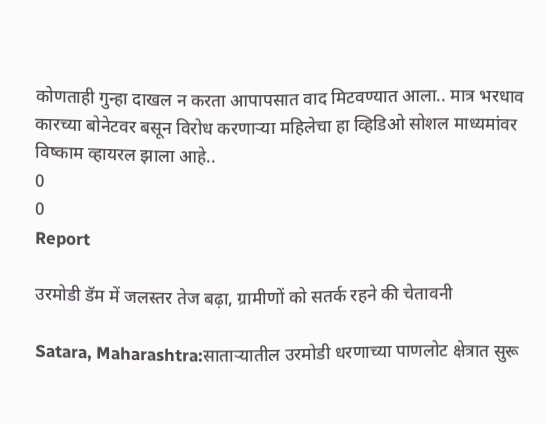कोणताही गुन्हा दाखल न करता आपापसात वाद मिटवण्यात आला.. मात्र भरधाव कारच्या बोनेटवर बसून विरोध करणार्‍या महिलेचा हा व्हिडिओ सोशल माध्यमांवर विष्काम व्हायरल झाला आहे..
0
0
Report

उरमोडी डॅम में जलस्तर तेज बढ़ा, ग्रामीणों को सतर्क रहने की चेतावनी

Satara, Maharashtra:साताऱ्यातील उरमोडी धरणाच्या पाणलोट क्षेत्रात सुरू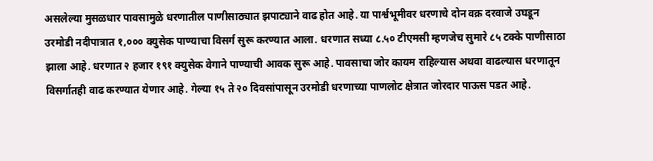असलेल्या मुसळधार पावसामुळे धरणातील पाणीसाठ्यात झपाट्याने वाढ होत आहे. या पार्श्वभूमीवर धरणाचे दोन वक्र दरवाजे उघडून उरमोडी नदीपात्रात १,००० क्युसेक पाण्याचा विसर्ग सुरू करण्यात आला. धरणात सध्या ८.५० टीएमसी म्हणजेच सुमारे ८५ टक्के पाणीसाठा झाला आहे. धरणात २ हजार १९१ क्युसेक वेगाने पाण्याची आवक सुरू आहे. पावसाचा जोर कायम राहिल्यास अथवा वाढल्यास धरणातून विसर्गातही वाढ करण्यात येणार आहे. गेल्या १५ ते २० दिवसांपासून उरमोडी धरणाच्या पाणलोट क्षेत्रात जोरदार पाऊस पडत आहे.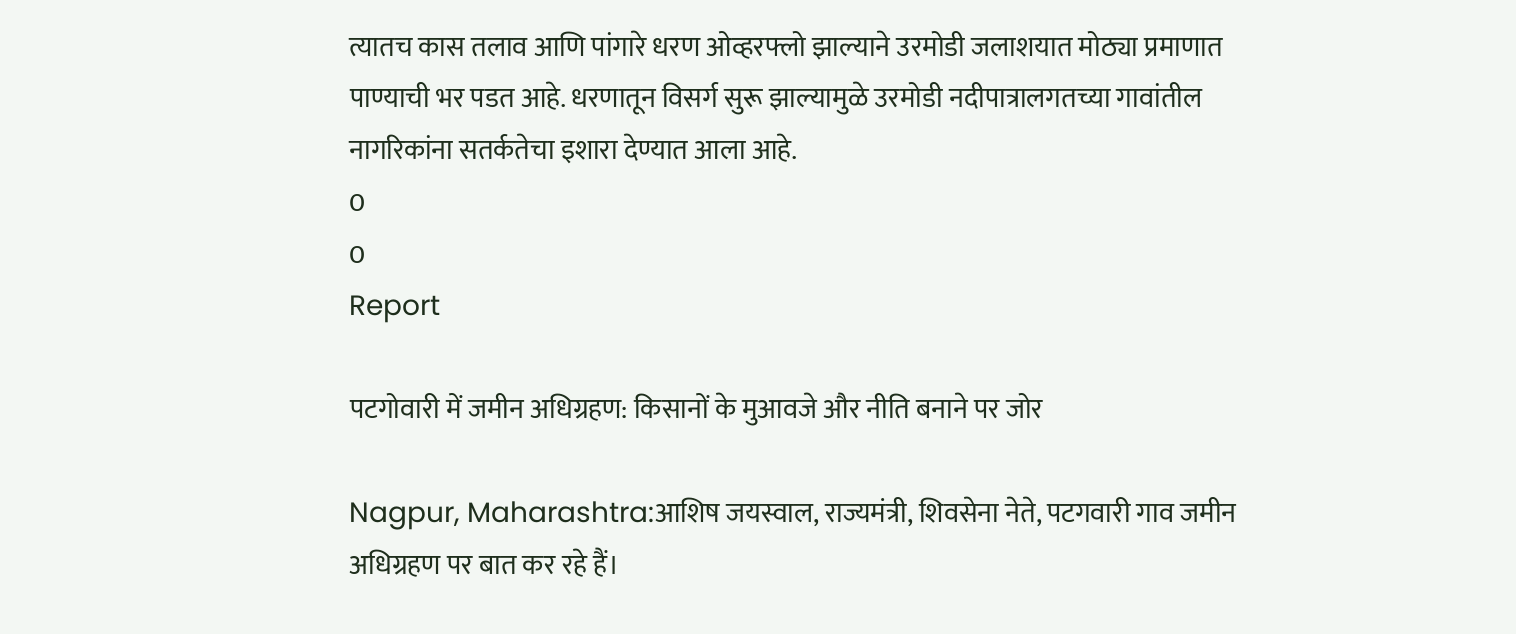त्यातच कास तलाव आणि पांगारे धरण ओव्हरफ्लो झाल्याने उरमोडी जलाशयात मोठ्या प्रमाणात पाण्याची भर पडत आहे. धरणातून विसर्ग सुरू झाल्यामुळे उरमोडी नदीपात्रालगतच्या गावांतील नागरिकांना सतर्कतेचा इशारा देण्यात आला आहे.
0
0
Report

पटगोवारी में जमीन अधिग्रहण: किसानों के मुआवजे और नीति बनाने पर जोर

Nagpur, Maharashtra:आशिष जयस्वाल, राज्यमंत्री, शिवसेना नेते, पटगवारी गाव जमीन अधिग्रहण पर बात कर रहे हैं।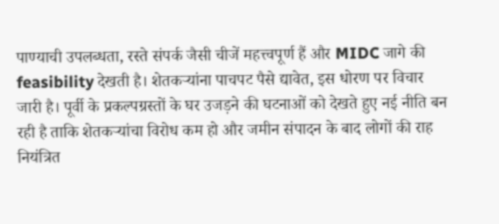पाण्याची उपलब्धता, रस्ते संपर्क जैसी चीजें महत्त्वपूर्ण हैं और MIDC जागे की feasibility देखती है। शेतकऱ्यांना पाचपट पैसे द्यावेत, इस धोरण पर विचार जारी है। पूर्वी के प्रकल्पग्रस्तों के घर उजड़ने की घटनाओं को देखते हुए नई नीति बन रही है ताकि शेतकऱ्यांचा विरोध कम हो और जमीन संपादन के बाद लोगों की राह नियंत्रित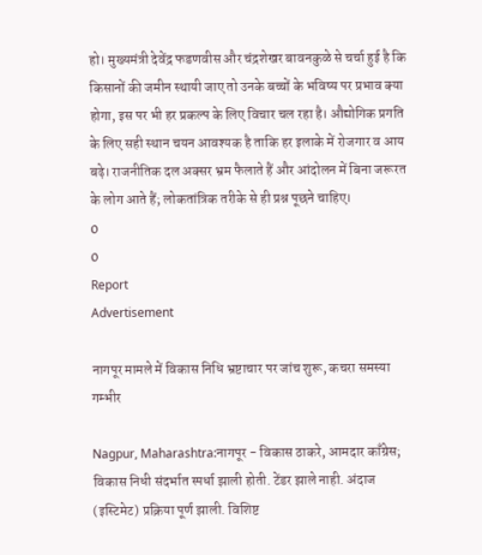हो। मुख्यमंत्री देवेंद्र फडणवीस और चंद्रशेखर बावनकुळे से चर्चा हुई है कि किसानों की जमीन स्थायी जाए तो उनके बच्चों के भविष्य पर प्रभाव क्या होगा, इस पर भी हर प्रकल्प के लिए विचार चल रहा है। औद्योगिक प्रगति के लिए सही स्थान चयन आवश्यक है ताकि हर इलाके में रोजगार व आय बढ़े। राजनीतिक दल अक्सर भ्रम फैलाते हैं और आंदोलन में बिना जरूरत के लोग आते हैं; लोकतांत्रिक तरीके से ही प्रश्न पूछने चाहिए।
0
0
Report
Advertisement

नागपूर मामले में विकास निधि भ्रष्टाचार पर जांच शुरू, कचरा समस्या गम्भीर

Nagpur, Maharashtra:नागपूर - विकास ठाकरे, आमदार काँग्रेस; विकास निधी संदर्भात स्पर्धा झाली होती. टेंडर झाले नाही. अंदाज (इस्टिमेट) प्रक्रिया पूर्ण झाली. विशिष्ट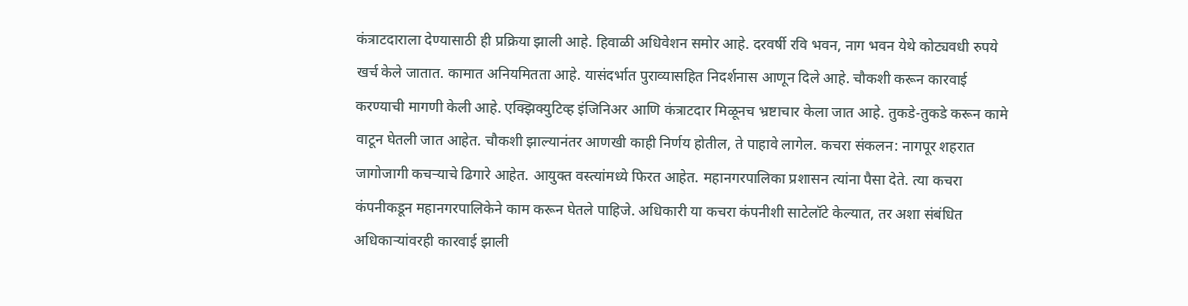कंत्राटदाराला देण्यासाठी ही प्रक्रिया झाली आहे. हिवाळी अधिवेशन समोर आहे. दरवर्षी रवि भवन, नाग भवन येथे कोट्यवधी रुपये खर्च केले जातात. कामात अनियमितता आहे. यासंदर्भात पुराव्यासहित निदर्शनास आणून दिले आहे. चौकशी करून कारवाई करण्याची मागणी केली आहे. एक्झिक्युटिव्ह इंजिनिअर आणि कंत्राटदार मिळूनच भ्रष्टाचार केला जात आहे. तुकडे-तुकडे करून कामे वाटून घेतली जात आहेत. चौकशी झाल्यानंतर आणखी काही निर्णय होतील, ते पाहावे लागेल. कचरा संकलन: नागपूर शहरात जागोजागी कचऱ्याचे ढिगारे आहेत. आयुक्त वस्त्यांमध्ये फिरत आहेत. महानगरपालिका प्रशासन त्यांना पैसा देते. त्या कचरा कंपनीकडून महानगरपालिकेने काम करून घेतले पाहिजे. अधिकारी या कचरा कंपनीशी साटेलॉटे केल्यात, तर अशा संबंधित अधिकाऱ्यांवरही कारवाई झाली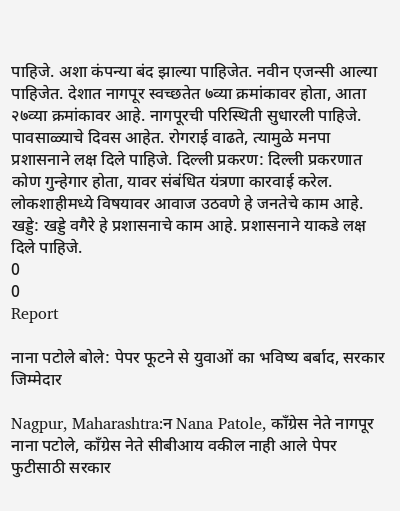पाहिजे. अशा कंपन्या बंद झाल्या पाहिजेत. नवीन एजन्सी आल्या पाहिजेत. देशात नागपूर स्वच्छतेत ७व्या क्रमांकावर होता, आता २७व्या क्रमांकावर आहे. नागपूरची परिस्थिती सुधारली पाहिजे. पावसाळ्याचे दिवस आहेत. रोगराई वाढते, त्यामुळे मनपा प्रशासनाने लक्ष दिले पाहिजे. दिल्ली प्रकरण: दिल्ली प्रकरणात कोण गुन्हेगार होता, यावर संबंधित यंत्रणा कारवाई करेल. लोकशाहीमध्ये विषयावर आवाज उठवणे हे जनतेचे काम आहे. खड्डे: खड्डे वगैरे हे प्रशासनाचे काम आहे. प्रशासनाने याकडे लक्ष दिले पाहिजे.
0
0
Report

नाना पटोले बोले: पेपर फूटने से युवाओं का भविष्य बर्बाद, सरकार जिम्मेदार

Nagpur, Maharashtra:न Nana Patole, काँग्रेस नेते नागपूर नाना पटोले, काँग्रेस नेते सीबीआय वकील नाही आले पेपर फुटीसाठी सरकार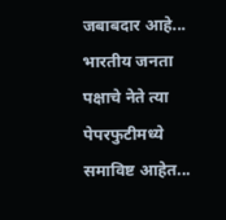जबाबदार आहे... भारतीय जनता पक्षाचे नेते त्या पेपरफुटीमध्ये समाविष्ट आहेत...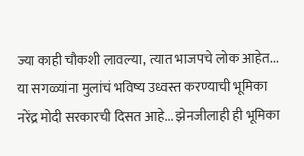ज्या काही चौकशी लावल्या, त्यात भाजपचे लोक आहेत... या सगळ्यांना मुलांचं भविष्य उध्वस्त करण्याची भूमिका नरेंद्र मोदी सरकारची दिसत आहे... झेनजीलाही ही भूमिका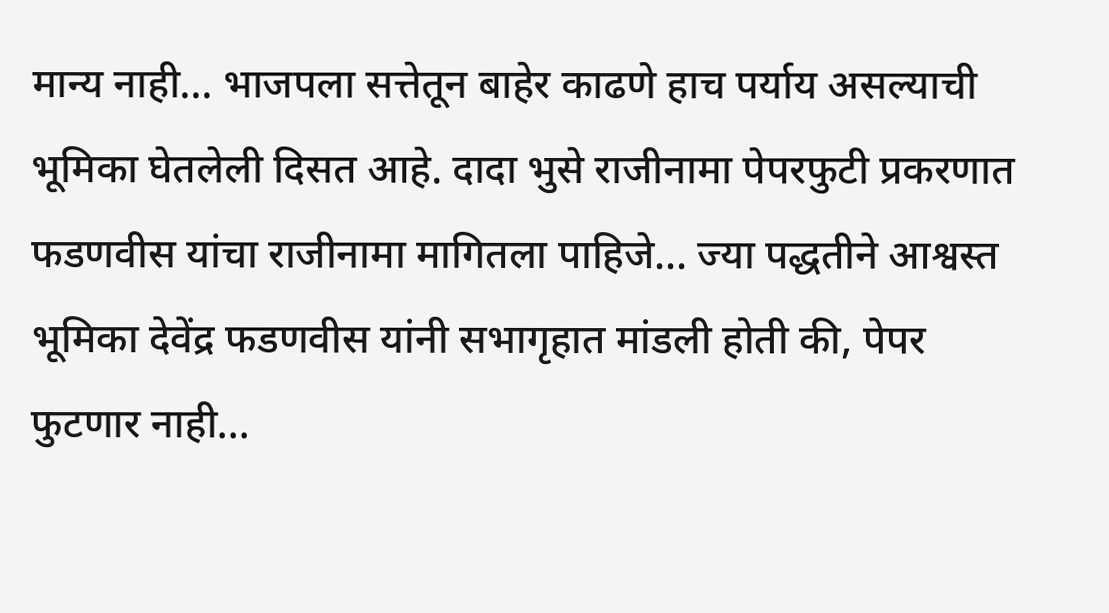मान्य नाही... भाजपला सत्तेतून बाहेर काढणे हाच पर्याय असल्याची भूमिका घेतलेली दिसत आहे. दादा भुसे राजीनामा पेपरफुटी प्रकरणात फडणवीस यांचा राजीनामा मागितला पाहिजे... ज्या पद्धतीने आश्वस्त भूमिका देवेंद्र फडणवीस यांनी सभागृहात मांडली होती की, पेपर फुटणार नाही...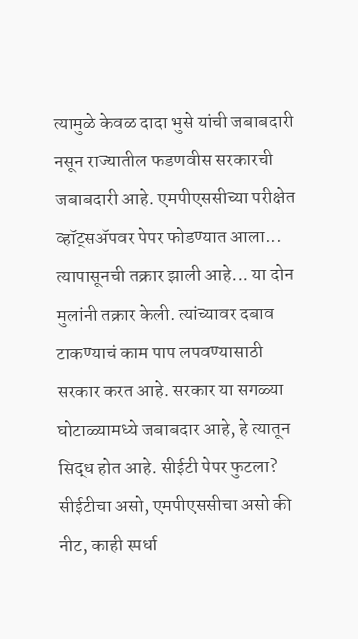त्यामुळे केवळ दादा भुसे यांची जबाबदारी नसून राज्यातील फडणवीस सरकारची जबाबदारी आहे. एमपीएससीच्या परीक्षेत व्हॉट्सॲपवर पेपर फोडण्यात आला... त्यापासूनची तक्रार झाली आहे... या दोन मुलांनी तक्रार केली. त्यांच्यावर दबाव टाकण्याचं काम पाप लपवण्यासाठी सरकार करत आहे. सरकार या सगळ्या घोटाळ्यामध्ये जबाबदार आहे, हे त्यातून सिद्ध होत आहे. सीईटी पेपर फुटला? सीईटीचा असो, एमपीएससीचा असो की नीट, काही स्पर्धा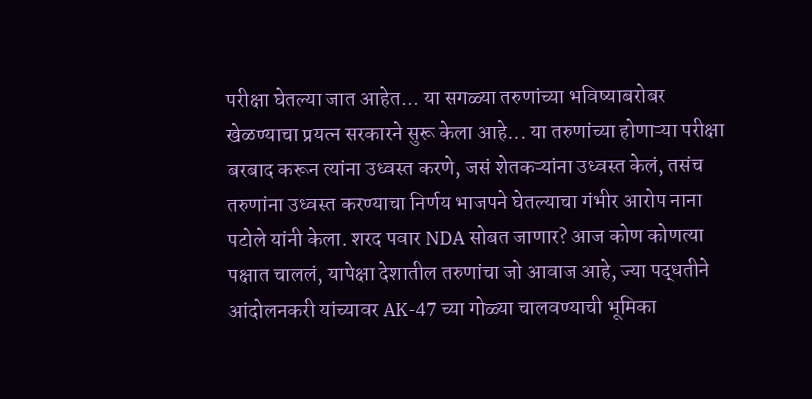परीक्षा घेतल्या जात आहेत... या सगळ्या तरुणांच्या भविष्याबरोबर खेळण्याचा प्रयत्न सरकारने सुरू केला आहे... या तरुणांच्या होणाऱ्या परीक्षा बरबाद करून त्यांना उध्वस्त करणे, जसं शेतकऱ्यांना उध्वस्त केलं, तसंच तरुणांना उध्वस्त करण्याचा निर्णय भाजपने घेतल्याचा गंभीर आरोप नाना पटोले यांनी केला. शरद पवार NDA सोबत जाणार? आज कोण कोणत्या पक्षात चाललं, यापेक्षा देशातील तरुणांचा जो आवाज आहे, ज्या पद्धतीने आंदोलनकरी यांच्यावर AK-47 च्या गोळ्या चालवण्याची भूमिका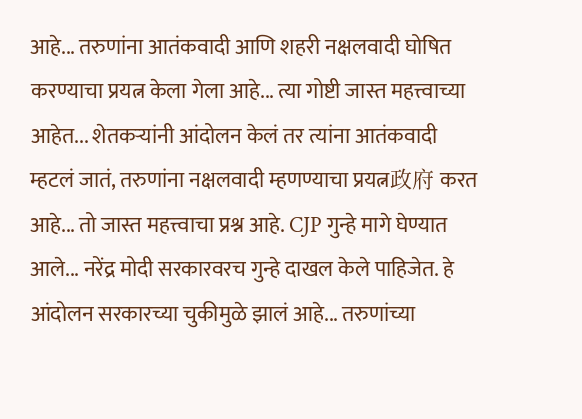आहे... तरुणांना आतंकवादी आणि शहरी नक्षलवादी घोषित करण्याचा प्रयत्न केला गेला आहे... त्या गोष्टी जास्त महत्त्वाच्या आहेत... शेतकऱ्यांनी आंदोलन केलं तर त्यांना आतंकवादी म्हटलं जातं, तरुणांना नक्षलवादी म्हणण्याचा प्रयत्न政府 करत आहे... तो जास्त महत्त्वाचा प्रश्न आहे. CJP गुन्हे मागे घेण्यात आले... नरेंद्र मोदी सरकारवरच गुन्हे दाखल केले पाहिजेत. हे आंदोलन सरकारच्या चुकीमुळे झालं आहे... तरुणांच्या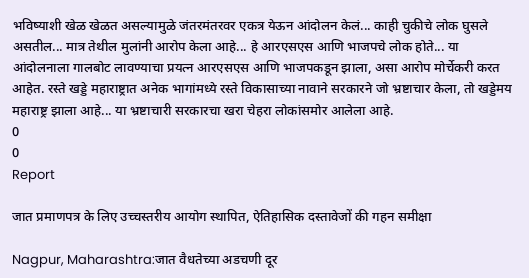भविष्याशी खेळ खेळत असल्यामुळे जंतरमंतरवर एकत्र येऊन आंदोलन केलं... काही चुकीचे लोक घुसले असतील... मात्र तेथील मुलांनी आरोप केला आहे... हे आरएसएस आणि भाजपचे लोक होते... या आंदोलनाला गालबोट लावण्याचा प्रयत्न आरएसएस आणि भाजपकडून झाला, असा आरोप मोर्चेकरी करत आहेत. रस्ते खड्डे महाराष्ट्रात अनेक भागांमध्ये रस्ते विकासाच्या नावाने सरकारने जो भ्रष्टाचार केला, तो खड्डेमय महाराष्ट्र झाला आहे... या भ्रष्टाचारी सरकारचा खरा चेहरा लोकांसमोर आलेला आहे.
0
0
Report

जात प्रमाणपत्र के लिए उच्चस्तरीय आयोग स्थापित, ऐतिहासिक दस्तावेजों की गहन समीक्षा

Nagpur, Maharashtra:जात वैधतेच्या अडचणी दूर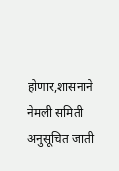होणार,शासनाने नेमली समिती अनुसूचित जाती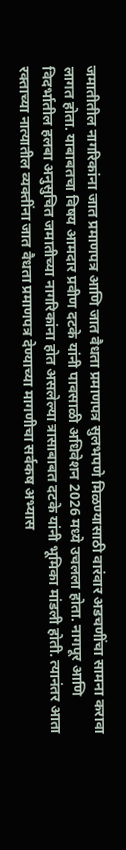जमातीतील नागरिकांना जात प्रमाणपत्र आणि जात वैधता प्रमाणपत्र सुलभपणे मिळण्यासाठी वारंवार अडचणींचा सामना करावा लागत होता. याबाबतचा विषय आमदार प्रवीण दटके यांनी पावसाळी अधिवेशन 2026 मध्ये उचलला होता. नागपूर आणि विदर्भातील हलबा अनुसुचित जमातीच्या नागरिकांना होत असलेल्या त्रासाबाबत दटके यांनी भूमिका मांडली होती. त्यानंतर आता रक्ताच्या नात्यातील व्यक्तींना जात वैधता प्रमाणपत्र देण्याच्या मागणीचा सर्वकष अभ्यास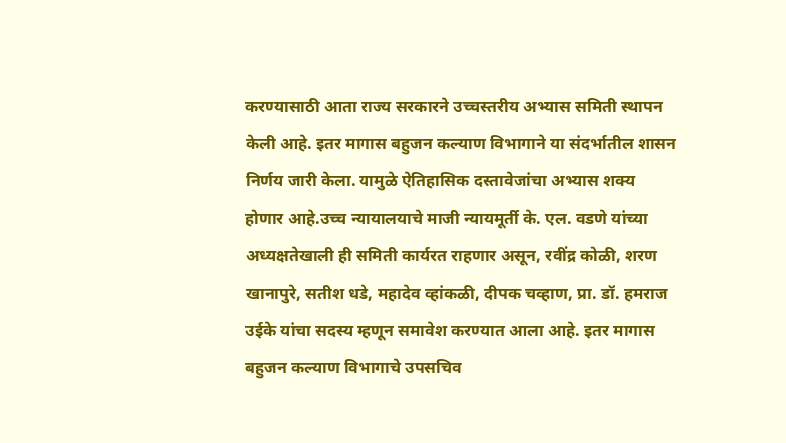करण्यासाठी आता राज्य सरकारने उच्चस्तरीय अभ्यास समिती स्थापन केली आहे. इतर मागास बहुजन कल्याण विभागाने या संदर्भातील शासन निर्णय जारी केला. यामुळे ऐतिहासिक दस्तावेजांचा अभ्यास शक्य होणार आहे.उच्च न्यायालयाचे माजी न्यायमूर्ती के. एल. वडणे यांच्या अध्यक्षतेखाली ही समिती कार्यरत राहणार असून, रवींद्र कोळी, शरण खानापुरे, सतीश धडे, महादेव व्हांकळी, दीपक चव्हाण, प्रा. डॉ. हमराज उईके यांचा सदस्य म्हणून समावेश करण्यात आला आहे. इतर मागास बहुजन कल्याण विभागाचे उपसचिव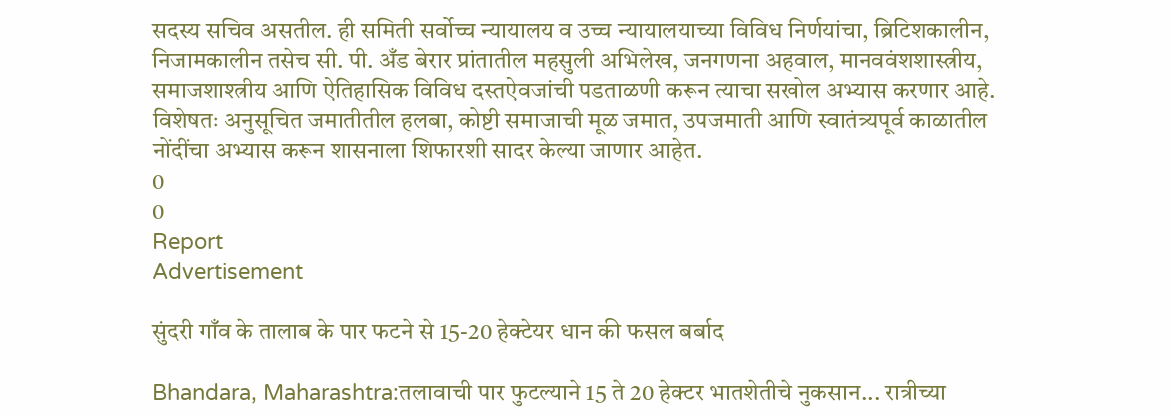सदस्य सचिव असतील. ही समिती सर्वोच्च न्यायालय व उच्च न्यायालयाच्या विविध निर्णयांचा, ब्रिटिशकालीन, निजामकालीन तसेच सी. पी. अँड बेरार प्रांतातील महसुली अभिलेख, जनगणना अहवाल, मानववंशशास्त्रीय, समाजशाश्त्रीय आणि ऐतिहासिक विविध दस्तऐवजांची पडताळणी करून त्याचा सखोल अभ्यास करणार आहे. विशेषतः अनुसूचित जमातीतील हलबा, कोष्टी समाजाची मूळ जमात, उपजमाती आणि स्वातंत्र्यपूर्व काळातील नोंदींचा अभ्यास करून शासनाला शिफारशी सादर केल्या जाणार आहेत.
0
0
Report
Advertisement

सुंदरी गाँव के तालाब के पार फटने से 15-20 हेक्टेयर धान की फसल बर्बाद

Bhandara, Maharashtra:तलावाची पार फुटल्याने 15 ते 20 हेक्टर भातशेतीचे नुकसान... रात्रीच्या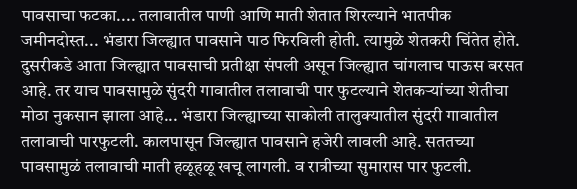पावसाचा फटका.... तलावातील पाणी आणि माती शेतात शिरल्याने भातपीक जमीनदोस्त... भंडारा जिल्ह्यात पावसाने पाठ फिरविली होती. त्यामुळे शेतकरी चिंतेत होते. दुसरीकडे आता जिल्ह्यात पावसाची प्रतीक्षा संपली असून जिल्ह्यात चांगलाच पाऊस बरसत आहे. तर याच पावसामुळे सुंदरी गावातील तलावाची पार फुटल्याने शेतकऱ्यांच्या शेतीचा मोठा नुकसान झाला आहे... भंडारा जिल्ह्याच्या साकोली तालुक्यातील सुंदरी गावातील तलावाची पारफुटली. कालपासून जिल्ह्यात पावसाने हजेरी लावली आहे. सततच्या पावसामुळं तलावाची माती हळूहळू खचू लागली. व रात्रीच्या सुमारास पार फुटली.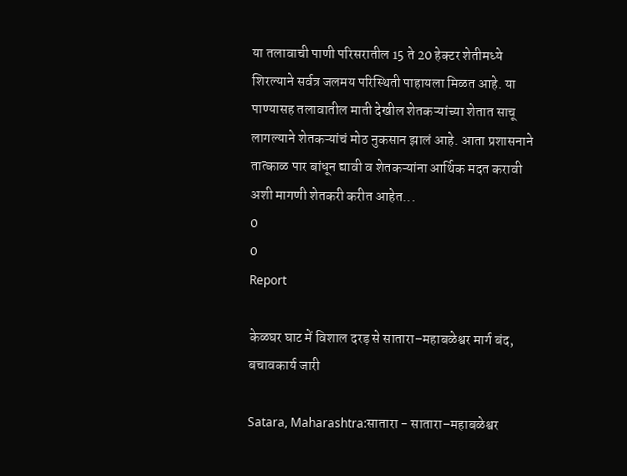या तलावाची पाणी परिसरातील 15 ते 20 हेक्टर शेतीमध्ये शिरल्याने सर्वत्र जलमय परिस्थिती पाहायला मिळत आहे. या पाण्यासह तलावातील माती देखील शेतकऱ्यांच्या शेतात साचू लागल्याने शेतकऱ्यांचं मोठ नुकसान झालं आहे. आता प्रशासनाने तात्काळ पार बांधून द्यावी व शेतकऱ्यांना आर्थिक मदत करावी अशी मागणी शेतकरी करीत आहेत...
0
0
Report

केळघर घाट में विशाल दरड़ से सातारा–महाबळेश्वर मार्ग बंद, बचावकार्य जारी

Satara, Maharashtra:सातारा - सातारा–महाबळेश्वर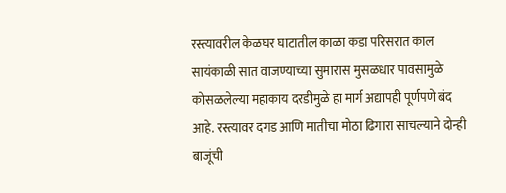रस्त्यावरील केळघर घाटातील काळा कडा परिसरात काल सायंकाळी सात वाजण्याच्या सुमारास मुसळधार पावसामुळे कोसळलेल्या महाकाय दरडीमुळे हा मार्ग अद्यापही पूर्णपणे बंद आहे. रस्त्यावर दगड आणि मातीचा मोठा ढिगारा साचल्याने दोन्ही बाजूंची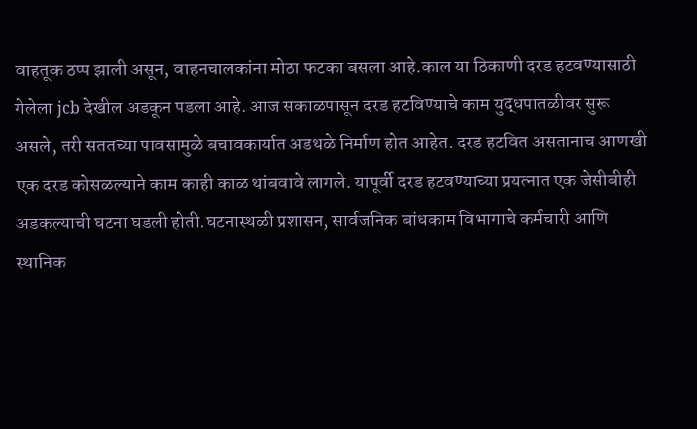वाहतूक ठप्प झाली असून, वाहनचालकांना मोठा फटका बसला आहे.काल या ठिकाणी दरड हटवण्यासाठी गेलेला jcb देखील अडकून पडला आहे. आज सकाळपासून दरड हटविण्याचे काम युद्धपातळीवर सुरू असले, तरी सततच्या पावसामुळे बचावकार्यात अडथळे निर्माण होत आहेत. दरड हटवित असतानाच आणखी एक दरड कोसळल्याने काम काही काळ थांबवावे लागले. यापूर्वी दरड हटवण्याच्या प्रयत्नात एक जेसीबीही अडकल्याची घटना घडली होती.घटनास्थळी प्रशासन, सार्वजनिक बांधकाम विभागाचे कर्मचारी आणि स्थानिक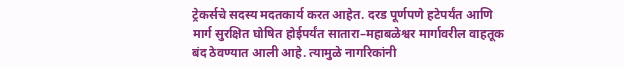ट्रेकर्सचे सदस्य मदतकार्य करत आहेत. दरड पूर्णपणे हटेपर्यंत आणि मार्ग सुरक्षित घोषित होईपर्यंत सातारा–महाबळेश्वर मार्गावरील वाहतूक बंद ठेवण्यात आली आहे. त्यामुळे नागरिकांनी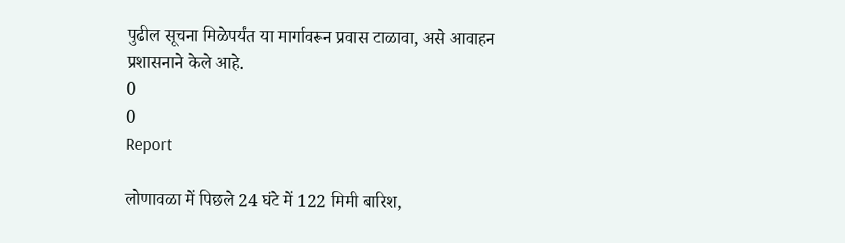पुढील सूचना मिळेपर्यंत या मार्गावरून प्रवास टाळावा, असे आवाहन प्रशासनाने केले आहे.
0
0
Report

लोणावळा में पिछले 24 घंटे में 122 मिमी बारिश,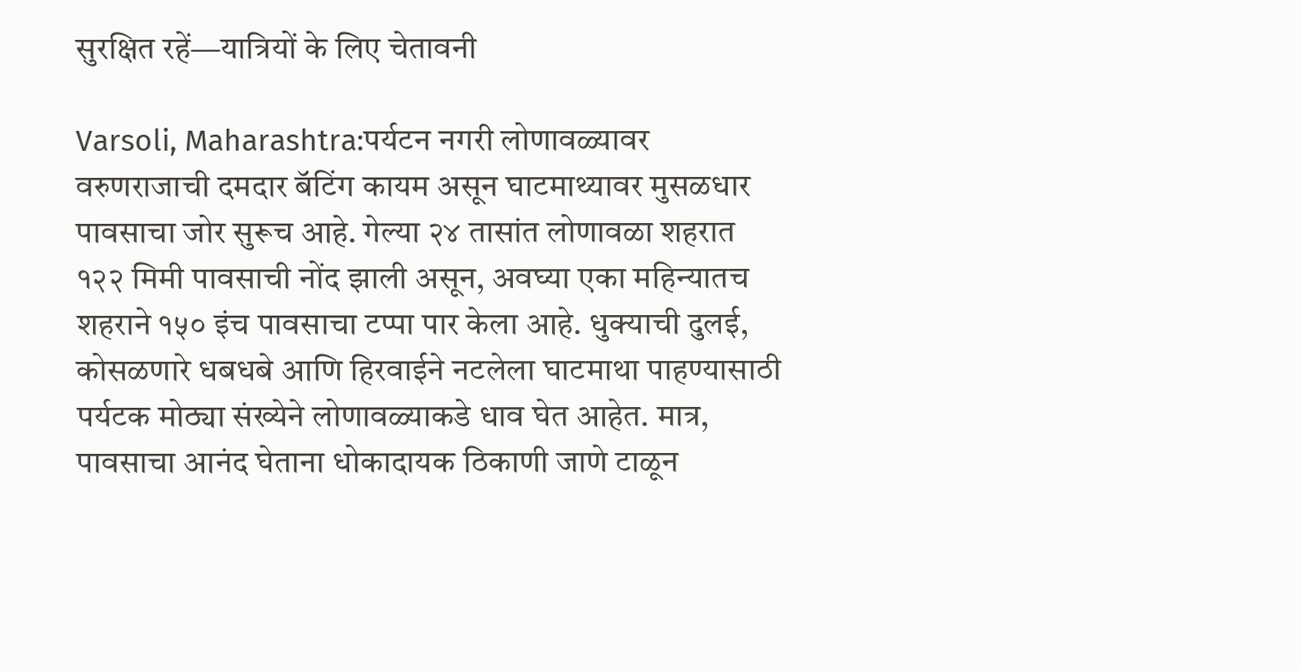सुरक्षित रहें—यात्रियों के लिए चेतावनी

Varsoli, Maharashtra:पर्यटन नगरी लोणावळ्यावर वरुणराजाची दमदार बॅटिंग कायम असून घाटमाथ्यावर मुसळधार पावसाचा जोर सुरूच आहे. गेल्या २४ तासांत लोणावळा शहरात १२२ मिमी पावसाची नोंद झाली असून, अवघ्या एका महिन्यातच शहराने १५० इंच पावसाचा टप्पा पार केला आहे. धुक्याची दुलई, कोसळणारे धबधबे आणि हिरवाईने नटलेला घाटमाथा पाहण्यासाठी पर्यटक मोठ्या संख्येने लोणावळ्याकडे धाव घेत आहेत. मात्र, पावसाचा आनंद घेताना धोकादायक ठिकाणी जाणे टाळून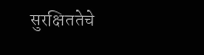सुरक्षिततेचे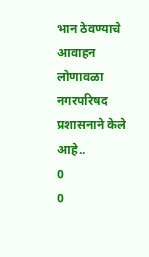भान ठेवण्याचे आवाहन लोणावळा नगरपरिषद प्रशासनाने केले आहे..
0
0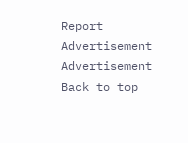Report
Advertisement
Advertisement
Back to top